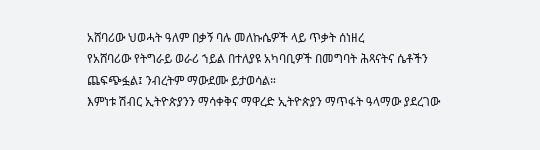አሸባሪው ህወሓት ዓለም በቃኝ ባሉ መለኩሴዎች ላይ ጥቃት ሰነዘረ
የአሸባሪው የትግራይ ወራሪ ኀይል በተለያዩ አካባቢዎች በመግባት ሕጻናትና ሴቶችን ጨፍጭፏል፤ ንብረትም ማውደሙ ይታወሳል።
እምነቱ ሽብር ኢትዮጵያንን ማሳቀቅና ማዋረድ ኢትዮጵያን ማጥፋት ዓላማው ያደረገው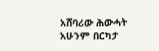አሸባሪው ሕውሓት አሁንም በርካታ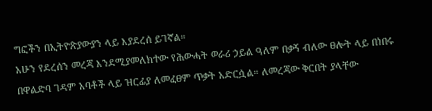ግፎችን በኢትዮጵያውያን ላይ እያደረሰ ይገኛል።
አሁን የደረሰን መረጃ እንደሚያመለክተው የሕውሓት ወራሪ ኃይል ዓለም በቃኝ ብለው ፀሎት ላይ በነበሩ በዋልድባ ገዳም አባቶች ላይ ዝርፊያ ለመፈፀም ጥቃት አድርሷል። ለመረጃው ቅርበት ያላቸው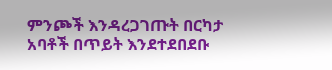ምንጮች እንዳረጋገጡት በርካታ አባቶች በጥይት እንደተደበደቡ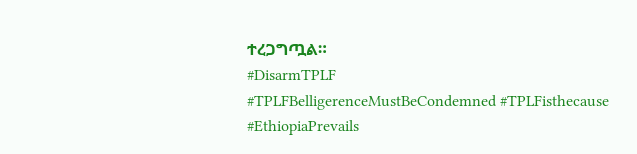ተረጋግጧል።
#DisarmTPLF
#TPLFBelligerenceMustBeCondemned #TPLFisthecause
#EthiopiaPrevails